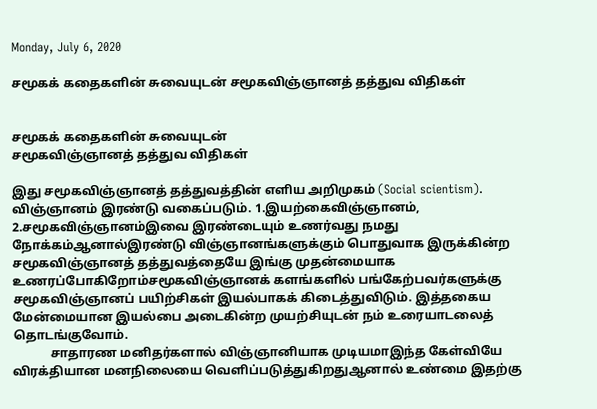Monday, July 6, 2020

சமூகக் கதைகளின் சுவையுடன் சமூகவிஞ்ஞானத் தத்துவ விதிகள்


சமூகக் கதைகளின் சுவையுடன்
சமூகவிஞ்ஞானத் தத்துவ விதிகள்

இது சமூகவிஞ்ஞானத் தத்துவத்தின் எளிய அறிமுகம் (Social scientism). விஞ்ஞானம் இரண்டு வகைப்படும். 1.இயற்கைவிஞ்ஞானம், 2.சமூகவிஞ்ஞானம்இவை இரண்டையும் உணர்வது நமது நோக்கம்ஆனால்இரண்டு விஞ்ஞானங்களுக்கும் பொதுவாக இருக்கின்ற சமூகவிஞ்ஞானத் தத்துவத்தையே இங்கு முதன்மையாக உணரப்போகிறோம்சமூகவிஞ்ஞானக் களங்களில் பங்கேற்பவர்களுக்கு சமூகவிஞ்ஞானப் பயிற்சிகள் இயல்பாகக் கிடைத்துவிடும். இத்தகைய மேன்மையான இயல்பை அடைகின்ற முயற்சியுடன் நம் உரையாடலைத் தொடங்குவோம்.
            சாதாரண மனிதர்களால் விஞ்ஞானியாக முடியமாஇந்த கேள்வியே விரக்தியான மனநிலையை வெளிப்படுத்துகிறதுஆனால் உண்மை இதற்கு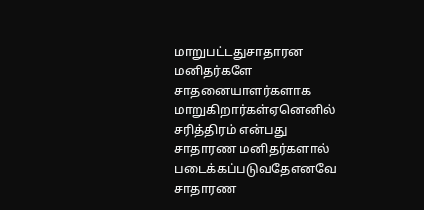மாறுபட்டதுசாதாரன மனிதர்களே சாதனையாளர்களாக மாறுகிறார்கள்ஏனெனில் சரித்திரம் என்பது சாதாரண மனிதர்களால் படைக்கப்படுவதேஎனவே சாதாரண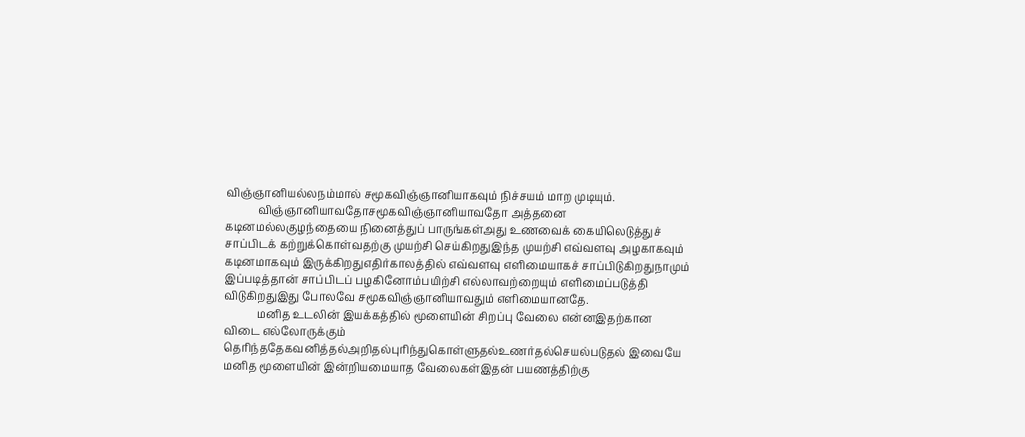விஞ்ஞானியல்லநம்மால் சமூகவிஞ்ஞானியாகவும் நிச்சயம் மாற முடியும்.
            விஞ்ஞானியாவதோசமூகவிஞ்ஞானியாவதோ அத்தனை கடினமல்லகுழந்தையை நினைத்துப் பாருங்கள்அது உணவைக் கையிலெடுத்துச் சாப்பிடக் கற்றுக்கொள்வதற்கு முயற்சி செய்கிறதுஇந்த முயற்சி எவ்வளவு அழகாகவும் கடினமாகவும் இருக்கிறதுஎதிர்காலத்தில் எவ்வளவு எளிமையாகச் சாப்பிடுகிறதுநாமும் இப்படித்தான் சாப்பிடப் பழகினோம்பயிற்சி எல்லாவற்றையும் எளிமைப்படுத்தி விடுகிறதுஇது போலவே சமூகவிஞ்ஞானியாவதும் எளிமையானதே.
            மனித உடலின் இயக்கத்தில் மூளையின் சிறப்பு வேலை என்னஇதற்கான விடை எல்லோருக்கும் தெரிந்ததேகவனித்தல்அறிதல்புரிந்துகொள்ளுதல்உணர்தல்செயல்படுதல் இவையே மனித மூளையின் இன்றியமையாத வேலைகள்இதன் பயணத்திற்கு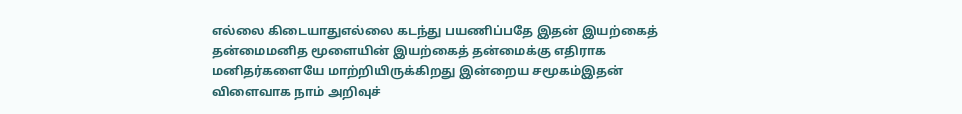எல்லை கிடையாதுஎல்லை கடந்து பயணிப்பதே இதன் இயற்கைத் தன்மைமனித மூளையின் இயற்கைத் தன்மைக்கு எதிராக மனிதர்களையே மாற்றியிருக்கிறது இன்றைய சமூகம்இதன் விளைவாக நாம் அறிவுச்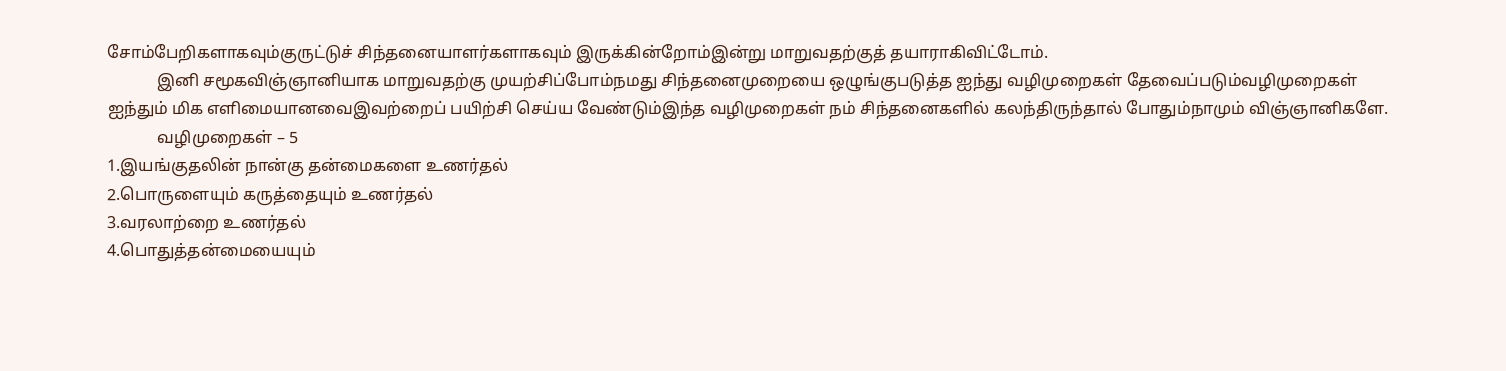சோம்பேறிகளாகவும்குருட்டுச் சிந்தனையாளர்களாகவும் இருக்கின்றோம்இன்று மாறுவதற்குத் தயாராகிவிட்டோம்.
            இனி சமூகவிஞ்ஞானியாக மாறுவதற்கு முயற்சிப்போம்நமது சிந்தனைமுறையை ஒழுங்குபடுத்த ஐந்து வழிமுறைகள் தேவைப்படும்வழிமுறைகள் ஐந்தும் மிக எளிமையானவைஇவற்றைப் பயிற்சி செய்ய வேண்டும்இந்த வழிமுறைகள் நம் சிந்தனைகளில் கலந்திருந்தால் போதும்நாமும் விஞ்ஞானிகளே.
            வழிமுறைகள் – 5
1.இயங்குதலின் நான்கு தன்மைகளை உணர்தல்
2.பொருளையும் கருத்தையும் உணர்தல்
3.வரலாற்றை உணர்தல்
4.பொதுத்தன்மையையும்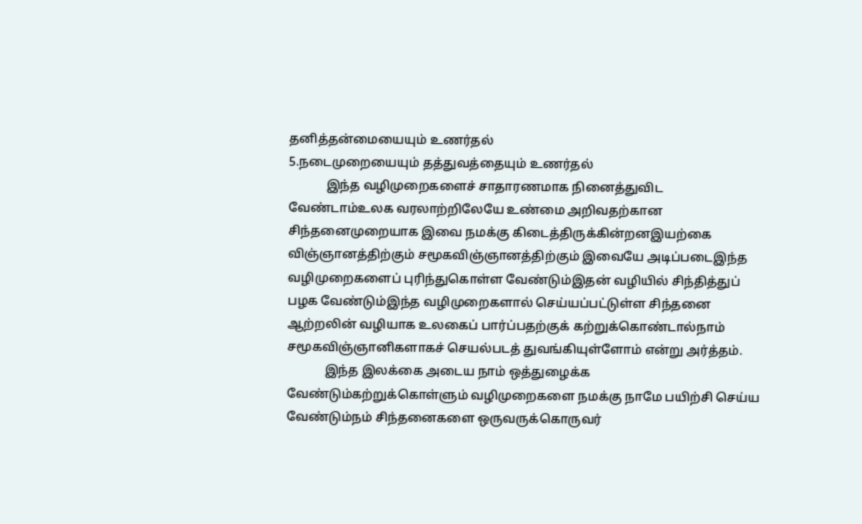தனித்தன்மையையும் உணர்தல்
5.நடைமுறையையும் தத்துவத்தையும் உணர்தல்
            இந்த வழிமுறைகளைச் சாதாரணமாக நினைத்துவிட வேண்டாம்உலக வரலாற்றிலேயே உண்மை அறிவதற்கான சிந்தனைமுறையாக இவை நமக்கு கிடைத்திருக்கின்றனஇயற்கை விஞ்ஞானத்திற்கும் சமூகவிஞ்ஞானத்திற்கும் இவையே அடிப்படைஇந்த வழிமுறைகளைப் புரிந்துகொள்ள வேண்டும்இதன் வழியில் சிந்தித்துப் பழக வேண்டும்இந்த வழிமுறைகளால் செய்யப்பட்டுள்ள சிந்தனை ஆற்றலின் வழியாக உலகைப் பார்ப்பதற்குக் கற்றுக்கொண்டால்நாம் சமூகவிஞ்ஞானிகளாகச் செயல்படத் துவங்கியுள்ளோம் என்று அர்த்தம்.
            இந்த இலக்கை அடைய நாம் ஒத்துழைக்க வேண்டும்கற்றுக்கொள்ளும் வழிமுறைகளை நமக்கு நாமே பயிற்சி செய்ய வேண்டும்நம் சிந்தனைகளை ஒருவருக்கொருவர்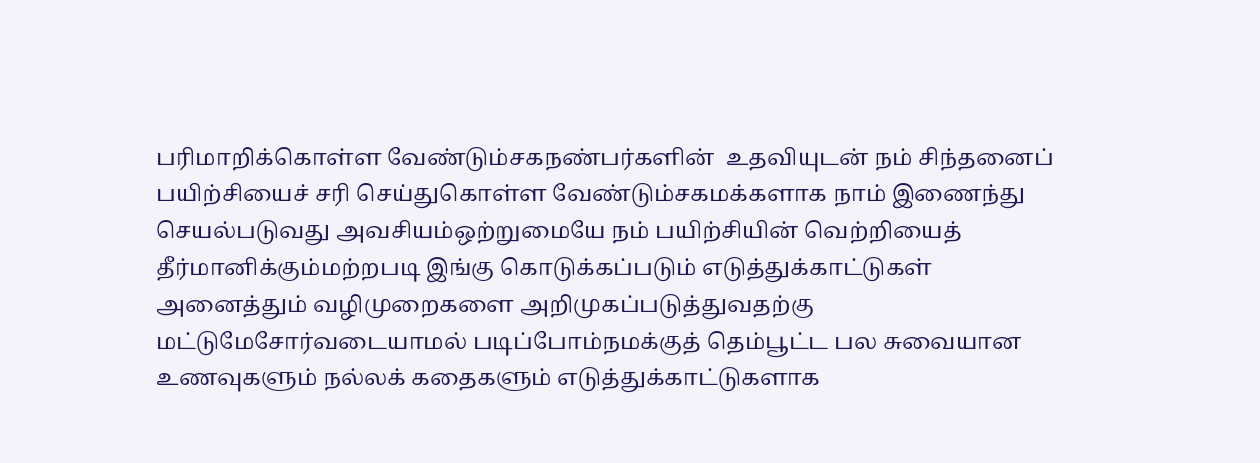பரிமாறிக்கொள்ள வேண்டும்சகநண்பர்களின்  உதவியுடன் நம் சிந்தனைப் பயிற்சியைச் சரி செய்துகொள்ள வேண்டும்சகமக்களாக நாம் இணைந்து செயல்படுவது அவசியம்ஒற்றுமையே நம் பயிற்சியின் வெற்றியைத் தீர்மானிக்கும்மற்றபடி இங்கு கொடுக்கப்படும் எடுத்துக்காட்டுகள் அனைத்தும் வழிமுறைகளை அறிமுகப்படுத்துவதற்கு மட்டுமேசோர்வடையாமல் படிப்போம்நமக்குத் தெம்பூட்ட பல சுவையான உணவுகளும் நல்லக் கதைகளும் எடுத்துக்காட்டுகளாக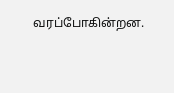வரப்போகின்றன.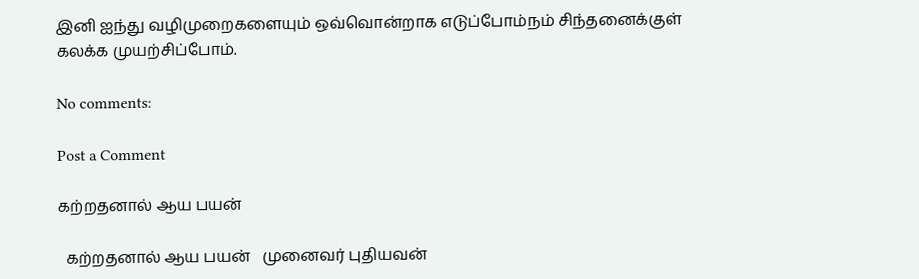இனி ஐந்து வழிமுறைகளையும் ஒவ்வொன்றாக எடுப்போம்நம் சிந்தனைக்குள் கலக்க முயற்சிப்போம்.

No comments:

Post a Comment

கற்றதனால் ஆய பயன்

  கற்றதனால் ஆய பயன்   முனைவர் புதியவன்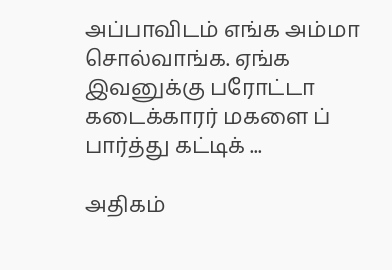அப்பாவிடம் எங்க அம்மா சொல்வாங்க. ஏங்க இவனுக்கு பரோட்டா கடைக்காரர் மகளை ப் பார்த்து கட்டிக் ...

அதிகம்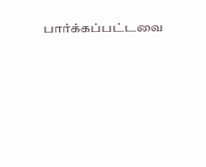பார்க்கப்பட்டவை